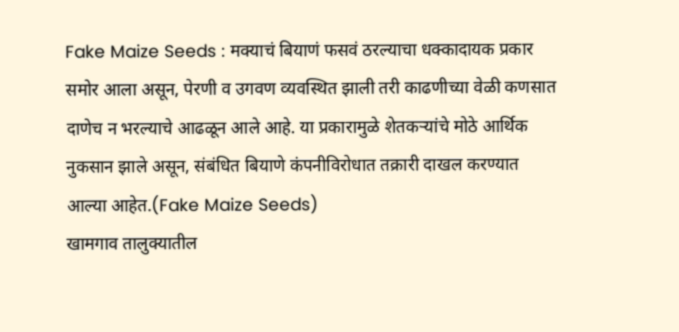Fake Maize Seeds : मक्याचं बियाणं फसवं ठरल्याचा धक्कादायक प्रकार समोर आला असून, पेरणी व उगवण व्यवस्थित झाली तरी काढणीच्या वेळी कणसात दाणेच न भरल्याचे आढळून आले आहे. या प्रकारामुळे शेतकऱ्यांचे मोठे आर्थिक नुकसान झाले असून, संबंधित बियाणे कंपनीविरोधात तक्रारी दाखल करण्यात आल्या आहेत.(Fake Maize Seeds)
खामगाव तालुक्यातील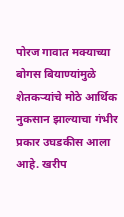पोरज गावात मक्याच्या बोगस बियाण्यांमुळे शेतकऱ्यांचे मोठे आर्थिक नुकसान झाल्याचा गंभीर प्रकार उघडकीस आला आहे. खरीप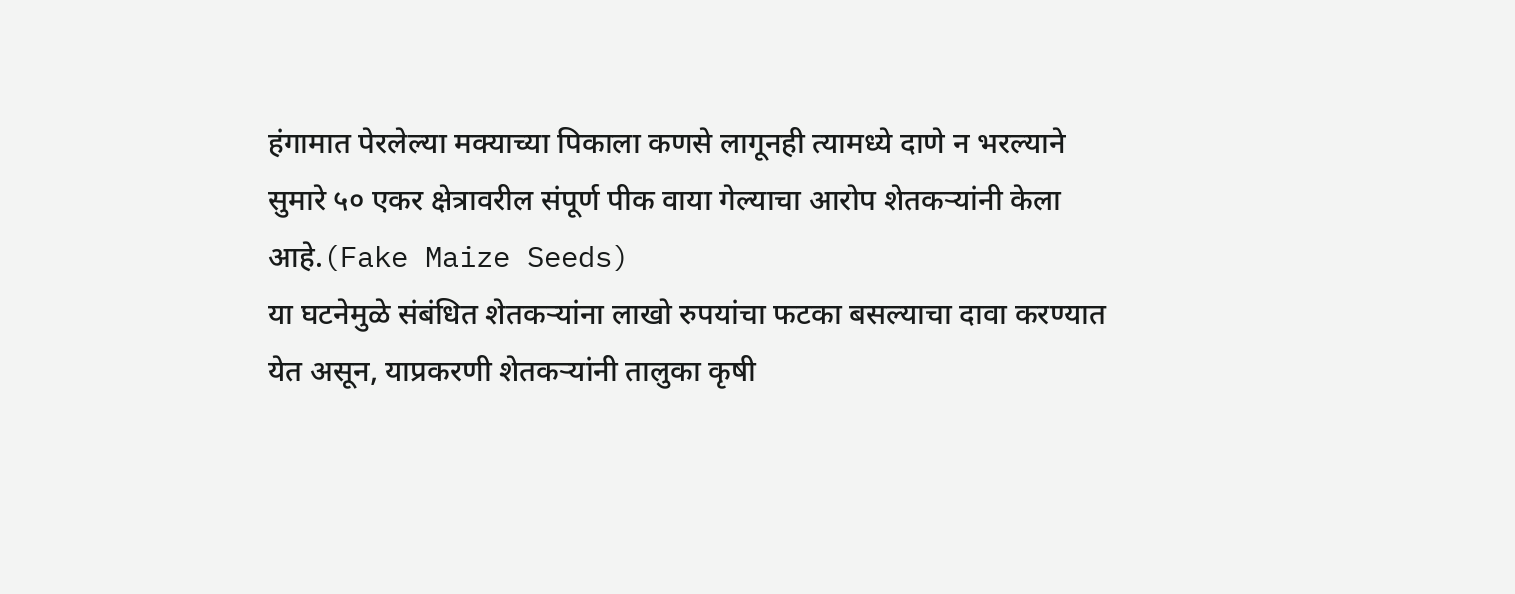हंगामात पेरलेल्या मक्याच्या पिकाला कणसे लागूनही त्यामध्ये दाणे न भरल्याने सुमारे ५० एकर क्षेत्रावरील संपूर्ण पीक वाया गेल्याचा आरोप शेतकऱ्यांनी केला आहे.(Fake Maize Seeds)
या घटनेमुळे संबंधित शेतकऱ्यांना लाखो रुपयांचा फटका बसल्याचा दावा करण्यात येत असून, याप्रकरणी शेतकऱ्यांनी तालुका कृषी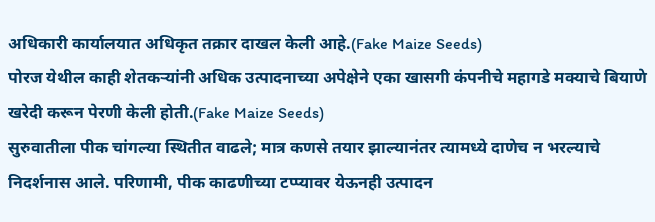अधिकारी कार्यालयात अधिकृत तक्रार दाखल केली आहे.(Fake Maize Seeds)
पोरज येथील काही शेतकऱ्यांनी अधिक उत्पादनाच्या अपेक्षेने एका खासगी कंपनीचे महागडे मक्याचे बियाणे खरेदी करून पेरणी केली होती.(Fake Maize Seeds)
सुरुवातीला पीक चांगल्या स्थितीत वाढले; मात्र कणसे तयार झाल्यानंतर त्यामध्ये दाणेच न भरल्याचे निदर्शनास आले. परिणामी, पीक काढणीच्या टप्प्यावर येऊनही उत्पादन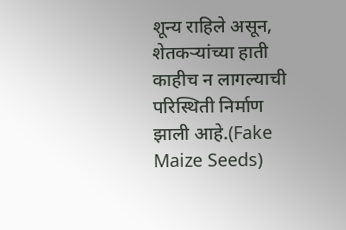शून्य राहिले असून, शेतकऱ्यांच्या हाती काहीच न लागल्याची परिस्थिती निर्माण झाली आहे.(Fake Maize Seeds)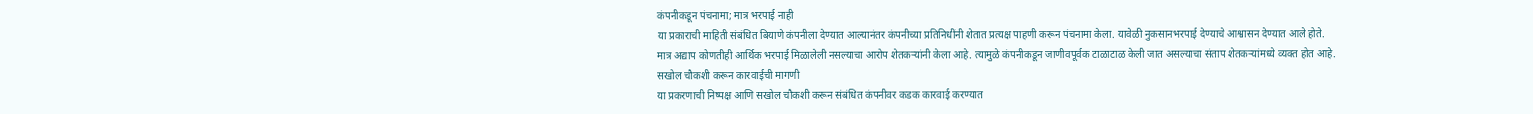कंपनीकडून पंचनामा; मात्र भरपाई नाही
या प्रकाराची माहिती संबंधित बियाणे कंपनीला देण्यात आल्यानंतर कंपनीच्या प्रतिनिधींनी शेतात प्रत्यक्ष पाहणी करून पंचनामा केला. यावेळी नुकसानभरपाई देण्याचे आश्वासन देण्यात आले होते.
मात्र अद्याप कोणतीही आर्थिक भरपाई मिळालेली नसल्याचा आरोप शेतकऱ्यांनी केला आहे. त्यामुळे कंपनीकडून जाणीवपूर्वक टाळाटाळ केली जात असल्याचा संताप शेतकऱ्यांमध्ये व्यक्त होत आहे.
सखोल चौकशी करून कारवाईची मागणी
या प्रकरणाची निष्पक्ष आणि सखोल चौकशी करून संबंधित कंपनीवर कडक कारवाई करण्यात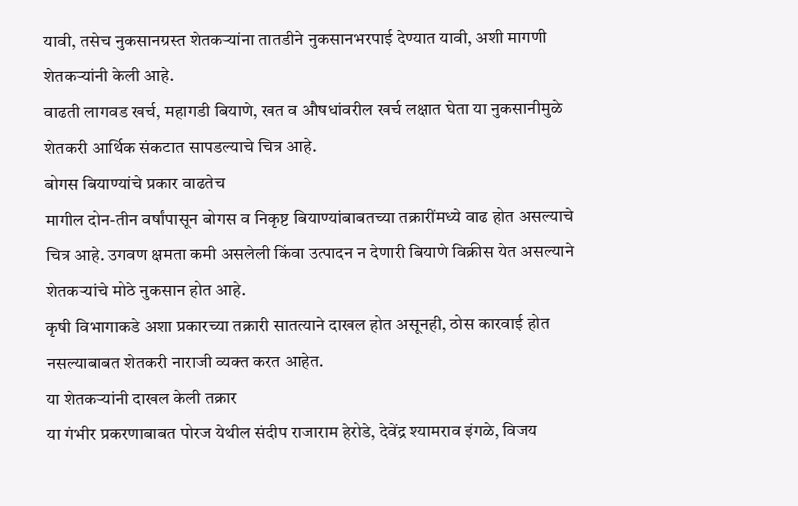यावी, तसेच नुकसानग्रस्त शेतकऱ्यांना तातडीने नुकसानभरपाई देण्यात यावी, अशी मागणी शेतकऱ्यांनी केली आहे.
वाढती लागवड खर्च, महागडी बियाणे, खत व औषधांवरील खर्च लक्षात घेता या नुकसानीमुळे शेतकरी आर्थिक संकटात सापडल्याचे चित्र आहे.
बोगस बियाण्यांचे प्रकार वाढतेच
मागील दोन-तीन वर्षांपासून बोगस व निकृष्ट बियाण्यांबाबतच्या तक्रारींमध्ये वाढ होत असल्याचे चित्र आहे. उगवण क्षमता कमी असलेली किंवा उत्पादन न देणारी बियाणे विक्रीस येत असल्याने शेतकऱ्यांचे मोठे नुकसान होत आहे.
कृषी विभागाकडे अशा प्रकारच्या तक्रारी सातत्याने दाखल होत असूनही, ठोस कारवाई होत नसल्याबाबत शेतकरी नाराजी व्यक्त करत आहेत.
या शेतकऱ्यांनी दाखल केली तक्रार
या गंभीर प्रकरणाबाबत पोरज येथील संदीप राजाराम हेरोडे, देवेंद्र श्यामराव इंगळे, विजय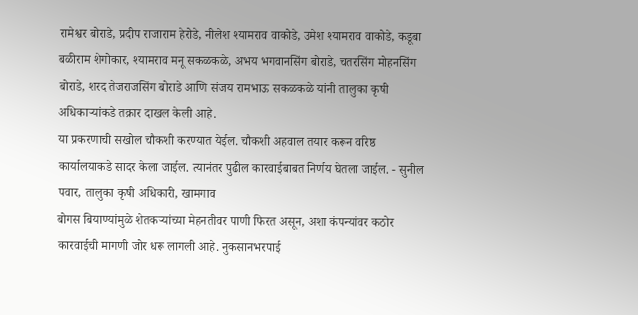रामेश्वर बोराडे, प्रदीप राजाराम हेरोडे, नीलेश श्यामराव वाकोडे, उमेश श्यामराव वाकोडे, कडूबा बळीराम शेगोकार, श्यामराव मनू सकळकळे, अभय भगवानसिंग बोराडे, चतरसिंग मोहनसिंग बोराडे, शरद तेजराजसिंग बोराडे आणि संजय रामभाऊ सकळकळे यांनी तालुका कृषी अधिकाऱ्यांकडे तक्रार दाखल केली आहे.
या प्रकरणाची सखोल चौकशी करण्यात येईल. चौकशी अहवाल तयार करून वरिष्ठ कार्यालयाकडे सादर केला जाईल. त्यानंतर पुढील कारवाईबाबत निर्णय घेतला जाईल. - सुनील पवार, तालुका कृषी अधिकारी, खामगाव
बोगस बियाण्यांमुळे शेतकऱ्यांच्या मेहनतीवर पाणी फिरत असून, अशा कंपन्यांवर कठोर कारवाईची मागणी जोर धरू लागली आहे. नुकसानभरपाई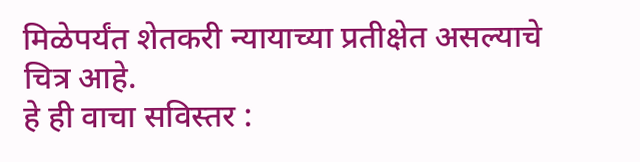मिळेपर्यंत शेतकरी न्यायाच्या प्रतीक्षेत असल्याचे चित्र आहे.
हे ही वाचा सविस्तर :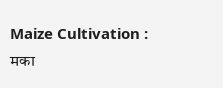Maize Cultivation : मका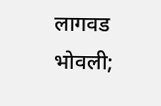लागवड भोवली;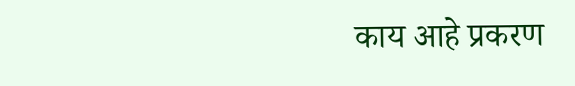काय आहे प्रकरण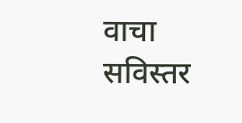वाचा सविस्तर